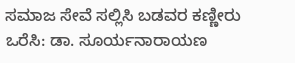ಸಮಾಜ ಸೇವೆ ಸಲ್ಲಿಸಿ ಬಡವರ ಕಣ್ಣೀರು ಒರೆಸಿ: ಡಾ. ಸೂರ್ಯನಾರಾಯಣ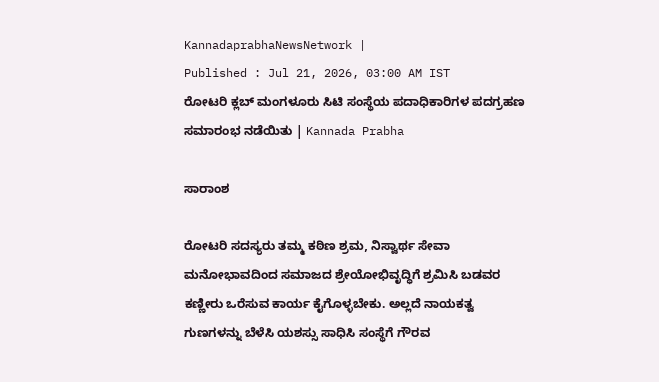KannadaprabhaNewsNetwork |
Published : Jul 21, 2026, 03:00 AM IST
ರೋಟರಿ ಕ್ಲಬ್‌ ಮಂಗಳೂರು ಸಿಟಿ ಸಂಸ್ಥೆಯ ಪದಾಧಿಕಾರಿಗಳ ಪದಗ್ರಹಣ ಸಮಾರಂಭ ನಡೆಯಿತು | Kannada Prabha

ಸಾರಾಂಶ

ರೋಟರಿ ಸದಸ್ಯರು ತಮ್ಮ ಕಠಿಣ ಶ್ರಮ, ನಿಸ್ವಾರ್ಥ ಸೇವಾ ಮನೋಭಾವದಿಂದ ಸಮಾಜದ ಶ್ರೇಯೋಭಿವೃದ್ಧಿಗೆ ಶ್ರಮಿಸಿ ಬಡವರ ಕಣ್ಣೀರು ಒರೆಸುವ ಕಾರ್ಯ ಕೈಗೊಳ್ಳಬೇಕು. ಅಲ್ಲದೆ ನಾಯಕತ್ವ ಗುಣಗಳನ್ನು ಬೆಳೆಸಿ ಯಶಸ್ಸು ಸಾಧಿಸಿ ಸಂಸ್ಥೆಗೆ ಗೌರವ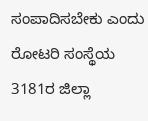ಸಂಪಾದಿಸಬೇಕು ಎಂದು ರೋಟರಿ ಸಂಸ್ಥೆಯ 3181ರ ಜಿಲ್ಲಾ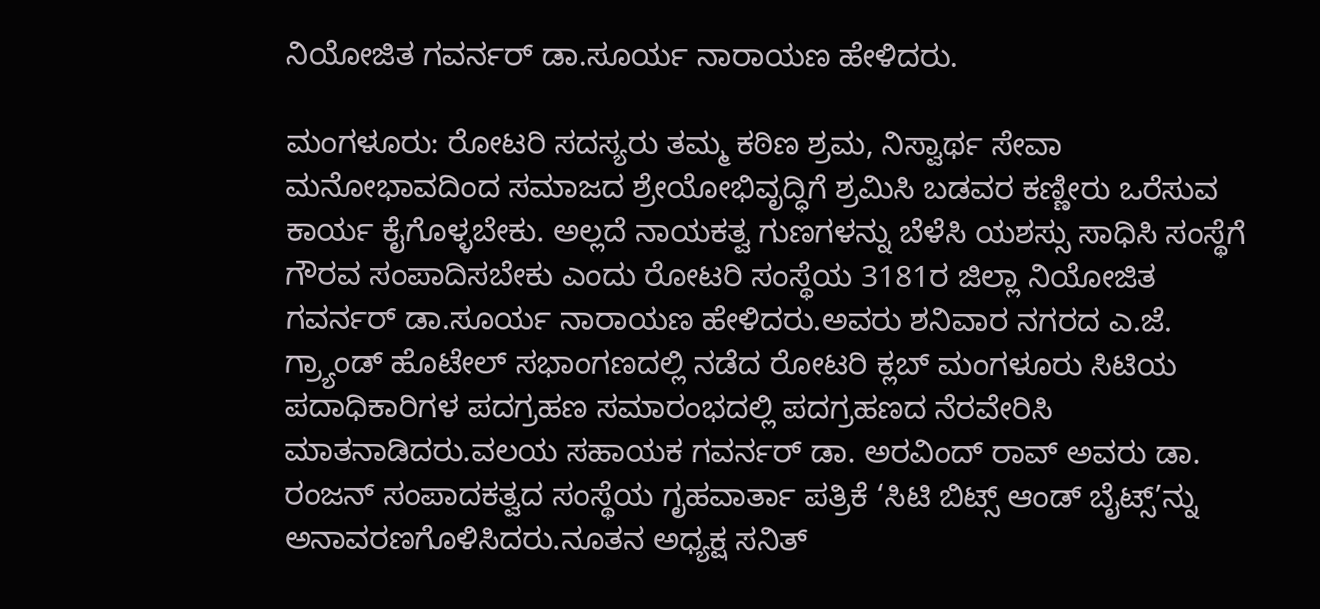ನಿಯೋಜಿತ ಗವರ್ನರ್ ಡಾ.ಸೂರ್ಯ ನಾರಾಯಣ ಹೇಳಿದರು.

ಮಂಗಳೂರು: ರೋಟರಿ ಸದಸ್ಯರು ತಮ್ಮ ಕಠಿಣ ಶ್ರಮ, ನಿಸ್ವಾರ್ಥ ಸೇವಾ ಮನೋಭಾವದಿಂದ ಸಮಾಜದ ಶ್ರೇಯೋಭಿವೃದ್ಧಿಗೆ ಶ್ರಮಿಸಿ ಬಡವರ ಕಣ್ಣೀರು ಒರೆಸುವ ಕಾರ್ಯ ಕೈಗೊಳ್ಳಬೇಕು. ಅಲ್ಲದೆ ನಾಯಕತ್ವ ಗುಣಗಳನ್ನು ಬೆಳೆಸಿ ಯಶಸ್ಸು ಸಾಧಿಸಿ ಸಂಸ್ಥೆಗೆ ಗೌರವ ಸಂಪಾದಿಸಬೇಕು ಎಂದು ರೋಟರಿ ಸಂಸ್ಥೆಯ 3181ರ ಜಿಲ್ಲಾ ನಿಯೋಜಿತ ಗವರ್ನರ್ ಡಾ.ಸೂರ್ಯ ನಾರಾಯಣ ಹೇಳಿದರು.ಅವರು ಶನಿವಾರ ನಗರದ ಎ.ಜೆ. ಗ್ರ್ಯಾಂಡ್ ಹೊಟೇಲ್ ಸಭಾಂಗಣದಲ್ಲಿ ನಡೆದ ರೋಟರಿ ಕ್ಲಬ್ ಮಂಗಳೂರು ಸಿಟಿಯ ಪದಾಧಿಕಾರಿಗಳ ಪದಗ್ರಹಣ ಸಮಾರಂಭದಲ್ಲಿ ಪದಗ್ರಹಣದ ನೆರವೇರಿಸಿ ಮಾತನಾಡಿದರು.ವಲಯ ಸಹಾಯಕ ಗವರ್ನರ್ ಡಾ. ಅರವಿಂದ್ ರಾವ್ ಅವರು ಡಾ. ರಂಜನ್ ಸಂಪಾದಕತ್ವದ ಸಂಸ್ಥೆಯ ಗೃಹವಾರ್ತಾ ಪತ್ರಿಕೆ ‘ಸಿಟಿ ಬಿಟ್ಸ್ ಆಂಡ್ ಬೈಟ್ಸ್’ನ್ನು ಅನಾವರಣಗೊಳಿಸಿದರು.ನೂತನ ಅಧ್ಯಕ್ಷ ಸನಿತ್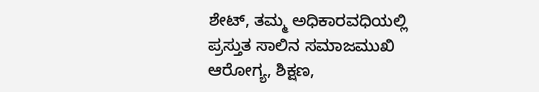ಶೇಟ್, ತಮ್ಮ ಅಧಿಕಾರವಧಿಯಲ್ಲಿ ಪ್ರಸ್ತುತ ಸಾಲಿನ ಸಮಾಜಮುಖಿ ಆರೋಗ್ಯ, ಶಿಕ್ಷಣ,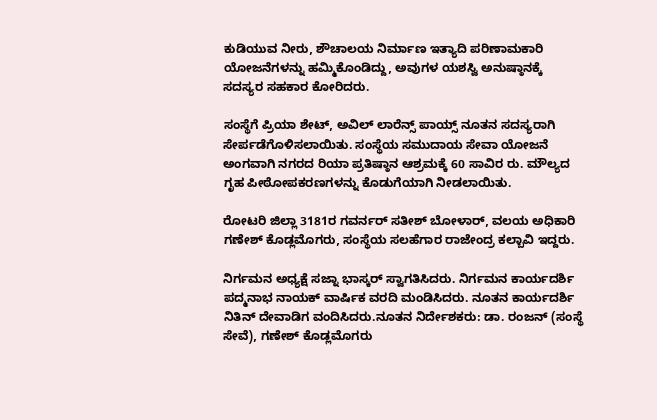ಕುಡಿಯುವ ನೀರು, ಶೌಚಾಲಯ ನಿರ್ಮಾಣ ಇತ್ಯಾದಿ ಪರಿಣಾಮಕಾರಿ ಯೋಜನೆಗಳನ್ನು ಹಮ್ಮಿಕೊಂಡಿದ್ದು, ಅವುಗಳ ಯಶಸ್ವಿ ಅನುಷ್ಠಾನಕ್ಕೆ ಸದಸ್ಯರ ಸಹಕಾರ ಕೋರಿದರು.

ಸಂಸ್ಥೆಗೆ ಪ್ರಿಯಾ ಶೇಟ್, ಅವಿಲ್ ಲಾರೆನ್ಸ್ ಪಾಯ್ಸ್ ನೂತನ ಸದಸ್ಯರಾಗಿ ಸೇರ್ಪಡೆಗೊಳಿಸಲಾಯಿತು. ಸಂಸ್ಥೆಯ ಸಮುದಾಯ ಸೇವಾ ಯೋಜನೆ ಅಂಗವಾಗಿ ನಗರದ ರಿಯಾ ಪ್ರತಿಷ್ಠಾನ ಆಶ್ರಮಕ್ಕೆ 60 ಸಾವಿರ ರು. ಮೌಲ್ಯದ ಗೃಹ ಪೀಠೋಪಕರಣಗಳನ್ನು ಕೊಡುಗೆಯಾಗಿ ನೀಡಲಾಯಿತು.

ರೋಟರಿ ಜಿಲ್ಲಾ 3181ರ ಗವರ್ನರ್ ಸತೀಶ್ ಬೋಳಾರ್, ವಲಯ ಅಧಿಕಾರಿ ಗಣೇಶ್ ಕೊಡ್ಲಮೊಗರು, ಸಂಸ್ಥೆಯ ಸಲಹೆಗಾರ ರಾಜೇಂದ್ರ ಕಲ್ಬಾವಿ ಇದ್ದರು.

ನಿರ್ಗಮನ ಅಧ್ಯಕ್ಷೆ ಸಜ್ನಾ ಭಾಸ್ಕರ್ ಸ್ವಾಗತಿಸಿದರು. ನಿರ್ಗಮನ ಕಾರ್ಯದರ್ಶಿ ಪದ್ಮನಾಭ ನಾಯಕ್ ವಾರ್ಷಿಕ ವರದಿ ಮಂಡಿಸಿದರು. ನೂತನ ಕಾರ್ಯದರ್ಶಿ ನಿತಿನ್ ದೇವಾಡಿಗ ವಂದಿಸಿದರು.ನೂತನ ನಿರ್ದೇಶಕರು: ಡಾ‌. ರಂಜನ್ (ಸಂಸ್ಥೆ ಸೇವೆ), ಗಣೇಶ್ ಕೊಡ್ಲಮೊಗರು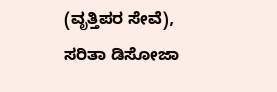(ವೃತ್ತಿಪರ ಸೇವೆ), ಸರಿತಾ ಡಿಸೋಜಾ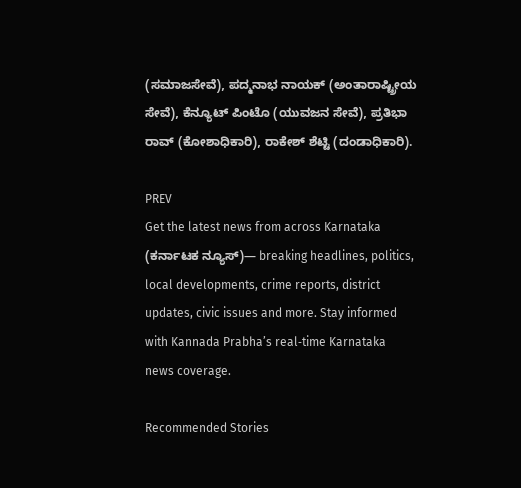(ಸಮಾಜಸೇವೆ), ಪದ್ಮನಾಭ ನಾಯಕ್ (ಅಂತಾರಾಷ್ಟ್ರೀಯ ಸೇವೆ), ಕೆನ್ಯೂಟ್ ಪಿಂಟೊ (ಯುವಜನ ಸೇವೆ), ಪ್ರತಿಭಾ ರಾವ್ (ಕೋಶಾಧಿಕಾರಿ), ರಾಕೇಶ್ ಶೆಟ್ಟಿ (ದಂಡಾಧಿಕಾರಿ).

PREV
Get the latest news from across Karnataka (ಕರ್ನಾಟಕ ನ್ಯೂಸ್)— breaking headlines, politics, local developments, crime reports, district updates, civic issues and more. Stay informed with Kannada Prabha’s real‑time Karnataka news coverage.

Recommended Stories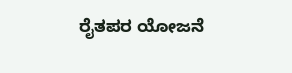ರೈತಪರ ಯೋಜನೆ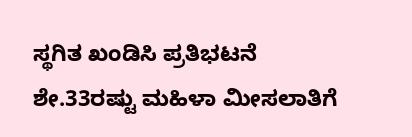ಸ್ಥಗಿತ ಖಂಡಿಸಿ ಪ್ರತಿಭಟನೆ
ಶೇ.33ರಷ್ಟು ಮಹಿಳಾ ಮೀಸಲಾತಿಗೆ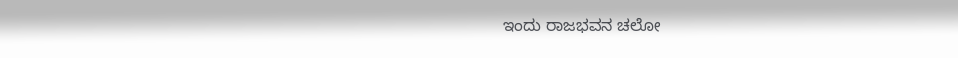ಇಂದು ರಾಜಭವನ ಚಲೋ